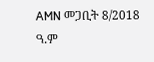AMN መጋቢት 8/2018 ዓ.ም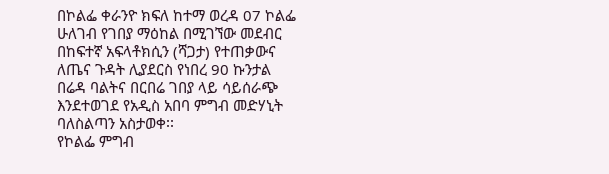በኮልፌ ቀራንዮ ክፍለ ከተማ ወረዳ 07 ኮልፌ ሁለገብ የገበያ ማዕከል በሚገኘው መደብር በከፍተኛ አፍላቶክሲን (ሻጋታ) የተጠቃውና ለጤና ጉዳት ሊያደርስ የነበረ 90 ኩንታል በሬዳ ባልትና በርበሬ ገበያ ላይ ሳይሰራጭ እንደተወገደ የአዲስ አበባ ምግብ መድሃኒት ባለስልጣን አስታወቀ፡፡
የኮልፌ ምግብ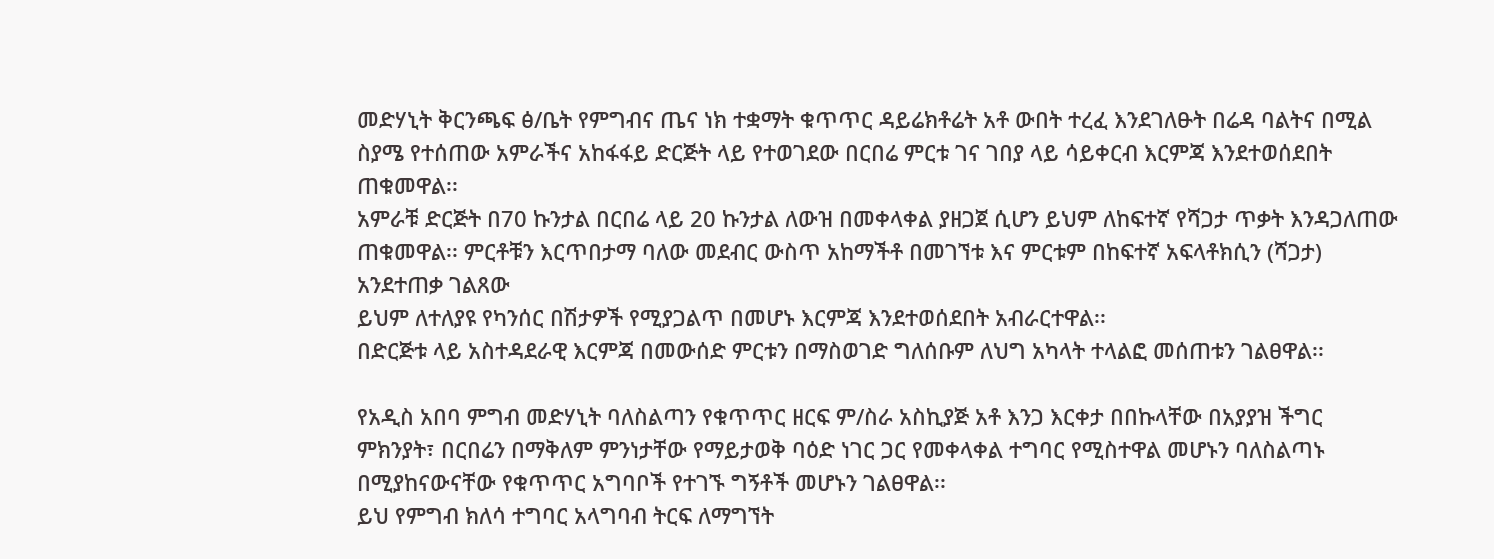መድሃኒት ቅርንጫፍ ፅ/ቤት የምግብና ጤና ነክ ተቋማት ቁጥጥር ዳይሬክቶሬት አቶ ውበት ተረፈ እንደገለፁት በሬዳ ባልትና በሚል ስያሜ የተሰጠው አምራችና አከፋፋይ ድርጅት ላይ የተወገደው በርበሬ ምርቱ ገና ገበያ ላይ ሳይቀርብ እርምጃ እንደተወሰደበት ጠቁመዋል፡፡
አምራቹ ድርጅት በ70 ኩንታል በርበሬ ላይ 20 ኩንታል ለውዝ በመቀላቀል ያዘጋጀ ሲሆን ይህም ለከፍተኛ የሻጋታ ጥቃት እንዳጋለጠው ጠቁመዋል፡፡ ምርቶቹን እርጥበታማ ባለው መደብር ውስጥ አከማችቶ በመገኘቱ እና ምርቱም በከፍተኛ አፍላቶክሲን (ሻጋታ) አንደተጠቃ ገልጸው
ይህም ለተለያዩ የካንሰር በሽታዎች የሚያጋልጥ በመሆኑ እርምጃ እንደተወሰደበት አብራርተዋል፡፡
በድርጅቱ ላይ አስተዳደራዊ እርምጃ በመውሰድ ምርቱን በማስወገድ ግለሰቡም ለህግ አካላት ተላልፎ መሰጠቱን ገልፀዋል፡፡

የአዲስ አበባ ምግብ መድሃኒት ባለስልጣን የቁጥጥር ዘርፍ ም/ስራ አስኪያጅ አቶ እንጋ እርቀታ በበኩላቸው በአያያዝ ችግር ምክንያት፣ በርበሬን በማቅለም ምንነታቸው የማይታወቅ ባዕድ ነገር ጋር የመቀላቀል ተግባር የሚስተዋል መሆኑን ባለስልጣኑ በሚያከናውናቸው የቁጥጥር አግባቦች የተገኙ ግኝቶች መሆኑን ገልፀዋል፡፡
ይህ የምግብ ክለሳ ተግባር አላግባብ ትርፍ ለማግኘት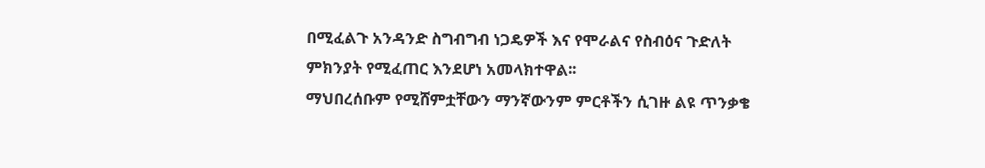በሚፈልጉ አንዳንድ ስግብግብ ነጋዴዎች እና የሞራልና የስብዕና ጉድለት ምክንያት የሚፈጠር እንደሆነ አመላክተዋል፡፡
ማህበረሰቡም የሚሸምቷቸውን ማንኛውንም ምርቶችን ሲገዙ ልዩ ጥንቃቄ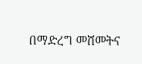በማድረግ መሸመትና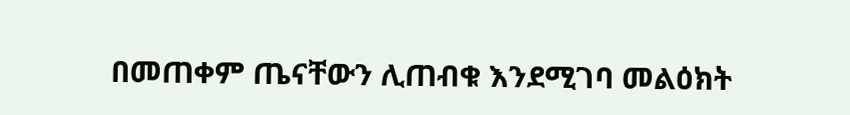በመጠቀም ጤናቸውን ሊጠብቁ እንደሚገባ መልዕክት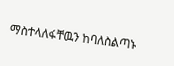ማስተላለፋቸዉን ከባለስልጣኑ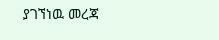ያገኘነዉ መረጃ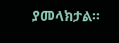ያመላክታል፡፡